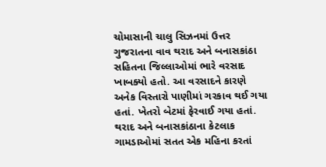ચોમાસાની ચાલુ સિઝનમાં ઉત્તર ગુજરાતના વાવ થરાદ અને બનાસકાંઠા સહિતના જિલ્લાઓમાં ભારે વરસાદ ખાબક્યો હતો. આ વરસાદને કારણે અનેક વિસ્તારો પાણીમાં ગરકાવ થઈ ગયા હતાં. ખેતરો બેટમાં ફેરવાઈ ગયા હતાં. થરાદ અને બનાસકાંઠાના કેટલાક ગામડાઓમાં સતત એક મહિના કરતાં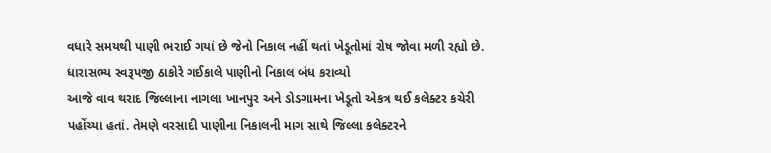વધારે સમયથી પાણી ભરાઈ ગયાં છે જેનો નિકાલ નહીં થતાં ખેડૂતોમાં રોષ જોવા મળી રહ્યો છે.
ધારાસભ્ય સ્વરૂપજી ઠાકોરે ગઈકાલે પાણીનો નિકાલ બંધ કરાવ્યો
આજે વાવ થરાદ જિલ્લાના નાગલા ખાનપુર અને ડોડગામના ખેડૂતો એકત્ર થઈ કલેક્ટર કચેરી પહોંચ્યા હતાં. તેમણે વરસાદી પાણીના નિકાલની માગ સાથે જિલ્લા કલેક્ટરને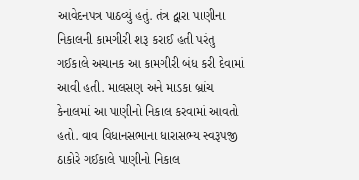આવેદનપત્ર પાઠવ્યું હતું. તંત્ર દ્વારા પાણીના નિકાલની કામગીરી શરૂ કરાઈ હતી પરંતુ ગઈકાલે અચાનક આ કામગીરી બંધ કરી દેવામાં આવી હતી. માલસણ અને માડકા બ્રાંચ કેનાલમાં આ પાણીનો નિકાલ કરવામાં આવતો હતો. વાવ વિધાનસભાના ધારાસભ્ય સ્વરૂપજી ઠાકોરે ગઈકાલે પાણીનો નિકાલ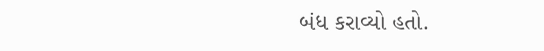બંધ કરાવ્યો હતો.